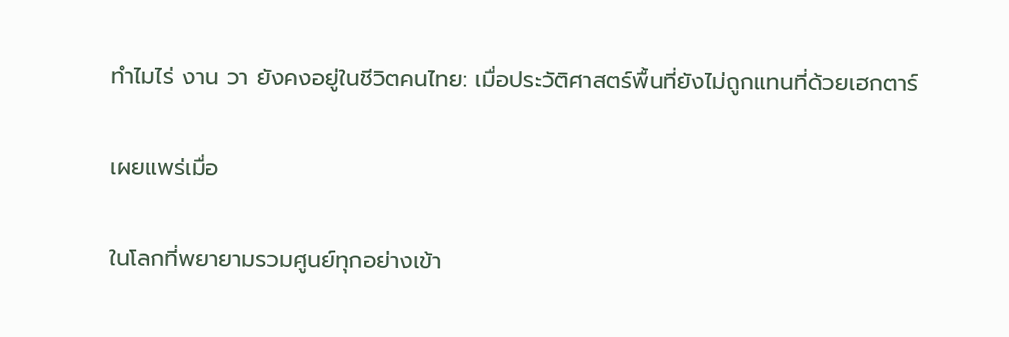ทำไมไร่ งาน วา ยังคงอยู่ในชีวิตคนไทย: เมื่อประวัติศาสตร์พื้นที่ยังไม่ถูกแทนที่ด้วยเฮกตาร์

เผยแพร่เมื่อ

ในโลกที่พยายามรวมศูนย์ทุกอย่างเข้า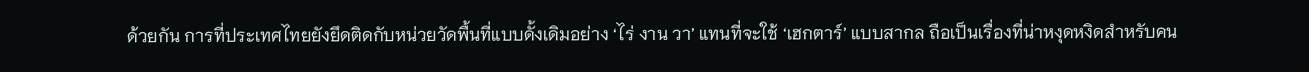ด้วยกัน การที่ประเทศไทยยังยึดติดกับหน่วยวัดพื้นที่แบบดั้งเดิมอย่าง ‘ไร่ งาน วา’ แทนที่จะใช้ ‘เฮกตาร์’ แบบสากล ถือเป็นเรื่องที่น่าหงุดหงิดสำหรับคน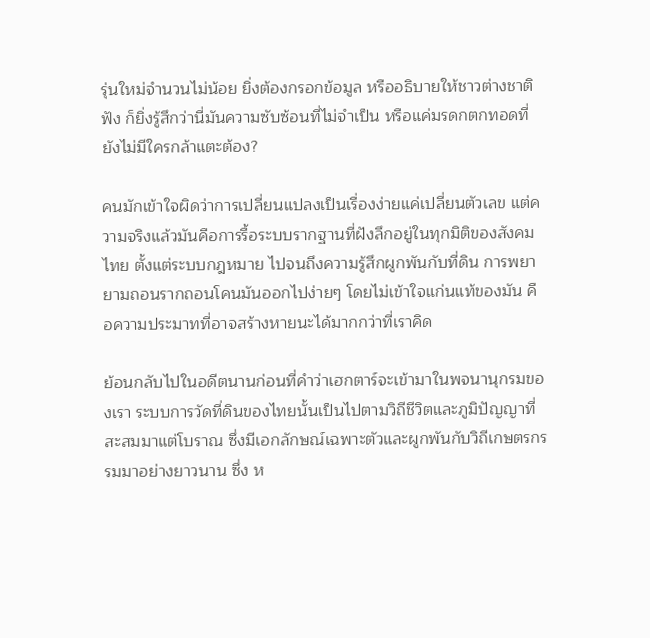รุ่นใหม่จำนวนไม่น้อย ยิ่งต้องกรอกข้อมูล หรืออธิบายให้ชาวต่างชาติฟัง ก็ยิ่งรู้สึกว่านี่มันความซับซ้อนที่ไม่จำเป็น หรือแค่มรดกตกทอดที่ยังไม่มีใครกล้าแตะต้อง?

คนมักเข้าใจผิดว่าการเปลี่ยนแปลงเป็นเรื่องง่ายแค่เปลี่ยนตัวเลข แต่ความจริงแล้วมันคือการรื้อระบบรากฐานที่ฝังลึกอยู่ในทุกมิติของสังคมไทย ตั้งแต่ระบบกฎหมาย ไปจนถึงความรู้สึกผูกพันกับที่ดิน การพยายามถอนรากถอนโคนมันออกไปง่ายๆ โดยไม่เข้าใจแก่นแท้ของมัน คือความประมาทที่อาจสร้างหายนะได้มากกว่าที่เราคิด

ย้อนกลับไปในอดีตนานก่อนที่คำว่าเฮกตาร์จะเข้ามาในพจนานุกรมของเรา ระบบการวัดที่ดินของไทยนั้นเป็นไปตามวิถีชีวิตและภูมิปัญญาที่สะสมมาแต่โบราณ ซึ่งมีเอกลักษณ์เฉพาะตัวและผูกพันกับวิถีเกษตรกรรมมาอย่างยาวนาน ซึ่ง ห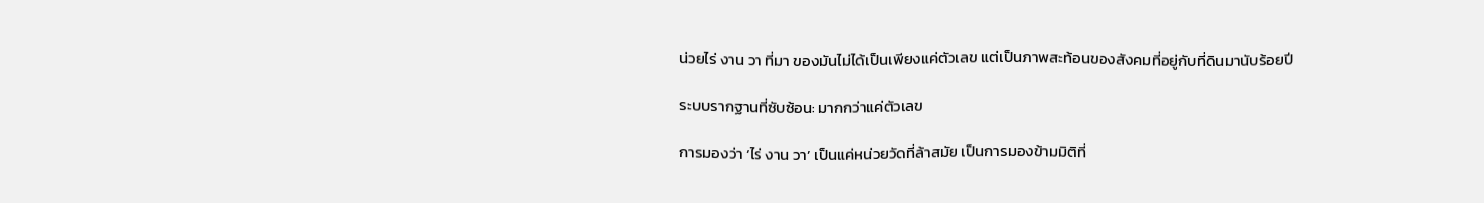น่วยไร่ งาน วา ที่มา ของมันไม่ได้เป็นเพียงแค่ตัวเลข แต่เป็นภาพสะท้อนของสังคมที่อยู่กับที่ดินมานับร้อยปี

ระบบรากฐานที่ซับซ้อน: มากกว่าแค่ตัวเลข

การมองว่า ‘ไร่ งาน วา’ เป็นแค่หน่วยวัดที่ล้าสมัย เป็นการมองข้ามมิติที่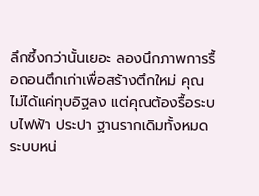ลึกซึ้งกว่านั้นเยอะ ลองนึกภาพการรื้อถอนตึกเก่าเพื่อสร้างตึกใหม่ คุณไม่ได้แค่ทุบอิฐลง แต่คุณต้องรื้อระบบไฟฟ้า ประปา ฐานรากเดิมทั้งหมด ระบบหน่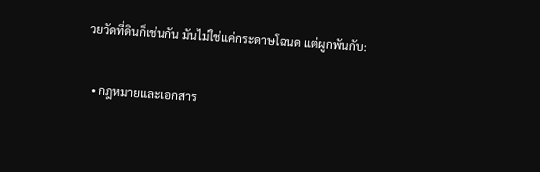วยวัดที่ดินก็เช่นกัน มันไม่ใช่แค่กระดาษโฉนด แต่ผูกพันกับ:

  • กฎหมายและเอกสาร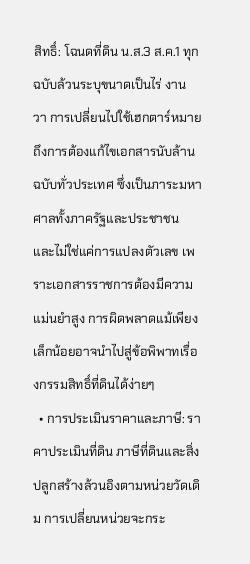สิทธิ์: โฉนดที่ดิน น.ส.3 ส.ค.1 ทุกฉบับล้วนระบุขนาดเป็นไร่ งาน วา การเปลี่ยนไปใช้เฮกตาร์หมายถึงการต้องแก้ไขเอกสารนับล้านฉบับทั่วประเทศ ซึ่งเป็นภาระมหาศาลทั้งภาครัฐและประชาชน และไม่ใช่แค่การแปลงตัวเลข เพราะเอกสารราชการต้องมีความแม่นยำสูง การผิดพลาดแม้เพียงเล็กน้อยอาจนำไปสู่ข้อพิพาทเรื่องกรรมสิทธิ์ที่ดินได้ง่ายๆ
  • การประเมินราคาและภาษี: ราคาประเมินที่ดิน ภาษีที่ดินและสิ่งปลูกสร้างล้วนอิงตามหน่วยวัดเดิม การเปลี่ยนหน่วยจะกระ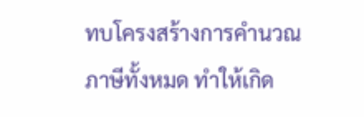ทบโครงสร้างการคำนวณภาษีทั้งหมด ทำให้เกิด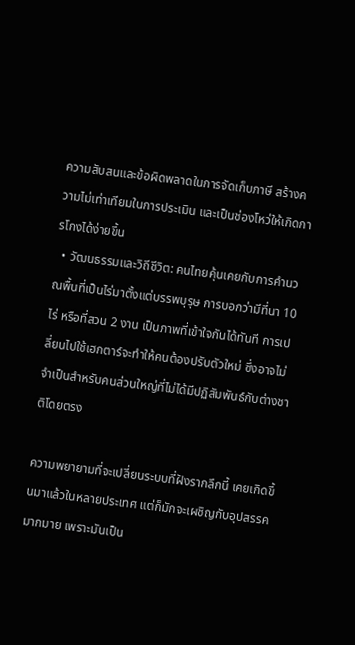ความสับสนและข้อผิดพลาดในการจัดเก็บภาษี สร้างความไม่เท่าเทียมในการประเมิน และเป็นช่องโหว่ให้เกิดการโกงได้ง่ายขึ้น
  • วัฒนธรรมและวิถีชีวิต: คนไทยคุ้นเคยกับการคำนวณพื้นที่เป็นไร่มาตั้งแต่บรรพบุรุษ การบอกว่ามีที่นา 10 ไร่ หรือที่สวน 2 งาน เป็นภาพที่เข้าใจกันได้ทันที การเปลี่ยนไปใช้เฮกตาร์จะทำให้คนต้องปรับตัวใหม่ ซึ่งอาจไม่จำเป็นสำหรับคนส่วนใหญ่ที่ไม่ได้มีปฏิสัมพันธ์กับต่างชาติโดยตรง

ความพยายามที่จะเปลี่ยนระบบที่ฝังรากลึกนี้ เคยเกิดขึ้นมาแล้วในหลายประเทศ แต่ก็มักจะเผชิญกับอุปสรรคมากมาย เพราะมันเป็น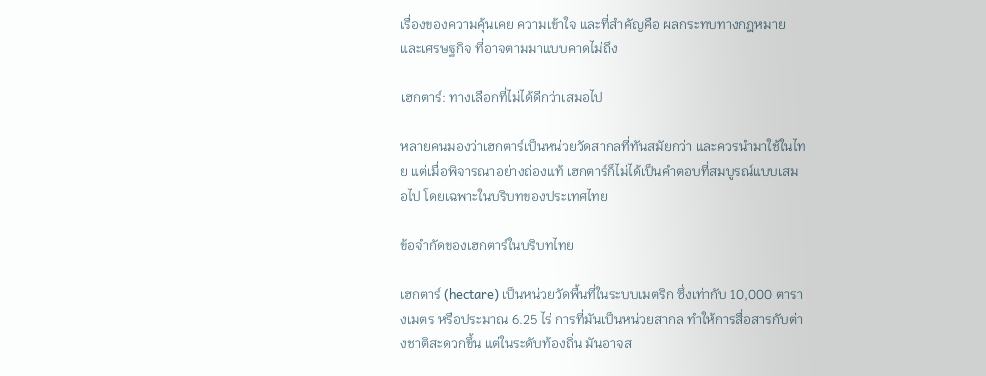เรื่องของความคุ้นเคย ความเข้าใจ และที่สำคัญคือ ผลกระทบทางกฎหมายและเศรษฐกิจ ที่อาจตามมาแบบคาดไม่ถึง

เฮกตาร์: ทางเลือกที่ไม่ได้ดีกว่าเสมอไป

หลายคนมองว่าเฮกตาร์เป็นหน่วยวัดสากลที่ทันสมัยกว่า และควรนำมาใช้ในไทย แต่เมื่อพิจารณาอย่างถ่องแท้ เฮกตาร์ก็ไม่ได้เป็นคำตอบที่สมบูรณ์แบบเสมอไป โดยเฉพาะในบริบทของประเทศไทย

ข้อจำกัดของเฮกตาร์ในบริบทไทย

เฮกตาร์ (hectare) เป็นหน่วยวัดพื้นที่ในระบบเมตริก ซึ่งเท่ากับ 10,000 ตารางเมตร หรือประมาณ 6.25 ไร่ การที่มันเป็นหน่วยสากล ทำให้การสื่อสารกับต่างชาติสะดวกขึ้น แต่ในระดับท้องถิ่น มันอาจส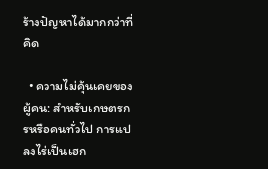ร้างปัญหาได้มากกว่าที่คิด

  • ความไม่คุ้นเคยของผู้คน: สำหรับเกษตรกรหรือคนทั่วไป การแปลงไร่เป็นเฮก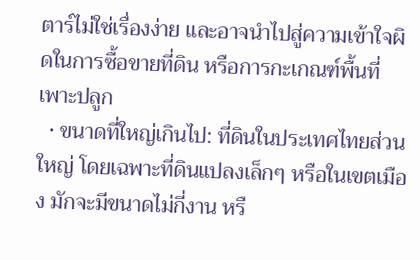ตาร์ไม่ใช่เรื่องง่าย และอาจนำไปสู่ความเข้าใจผิดในการซื้อขายที่ดิน หรือการกะเกณฑ์พื้นที่เพาะปลูก
  • ขนาดที่ใหญ่เกินไป: ที่ดินในประเทศไทยส่วนใหญ่ โดยเฉพาะที่ดินแปลงเล็กๆ หรือในเขตเมือง มักจะมีขนาดไม่กี่งาน หรื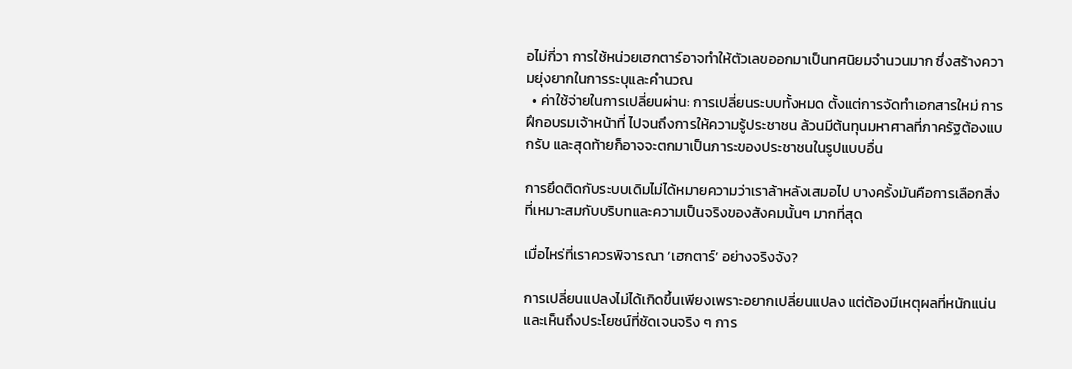อไม่กี่วา การใช้หน่วยเฮกตาร์อาจทำให้ตัวเลขออกมาเป็นทศนิยมจำนวนมาก ซึ่งสร้างความยุ่งยากในการระบุและคำนวณ
  • ค่าใช้จ่ายในการเปลี่ยนผ่าน: การเปลี่ยนระบบทั้งหมด ตั้งแต่การจัดทำเอกสารใหม่ การฝึกอบรมเจ้าหน้าที่ ไปจนถึงการให้ความรู้ประชาชน ล้วนมีต้นทุนมหาศาลที่ภาครัฐต้องแบกรับ และสุดท้ายก็อาจจะตกมาเป็นภาระของประชาชนในรูปแบบอื่น

การยึดติดกับระบบเดิมไม่ได้หมายความว่าเราล้าหลังเสมอไป บางครั้งมันคือการเลือกสิ่งที่เหมาะสมกับบริบทและความเป็นจริงของสังคมนั้นๆ มากที่สุด

เมื่อไหร่ที่เราควรพิจารณา ‘เฮกตาร์’ อย่างจริงจัง?

การเปลี่ยนแปลงไม่ได้เกิดขึ้นเพียงเพราะอยากเปลี่ยนแปลง แต่ต้องมีเหตุผลที่หนักแน่นและเห็นถึงประโยชน์ที่ชัดเจนจริง ๆ การ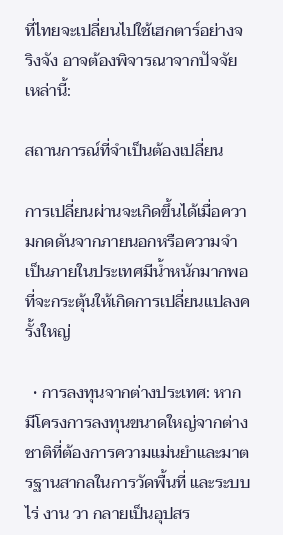ที่ไทยจะเปลี่ยนไปใช้เฮกตาร์อย่างจริงจัง อาจต้องพิจารณาจากปัจจัยเหล่านี้:

สถานการณ์ที่จำเป็นต้องเปลี่ยน

การเปลี่ยนผ่านจะเกิดขึ้นได้เมื่อความกดดันจากภายนอกหรือความจำเป็นภายในประเทศมีน้ำหนักมากพอที่จะกระตุ้นให้เกิดการเปลี่ยนแปลงครั้งใหญ่

  • การลงทุนจากต่างประเทศ: หากมีโครงการลงทุนขนาดใหญ่จากต่างชาติที่ต้องการความแม่นยำและมาตรฐานสากลในการวัดพื้นที่ และระบบไร่ งาน วา กลายเป็นอุปสร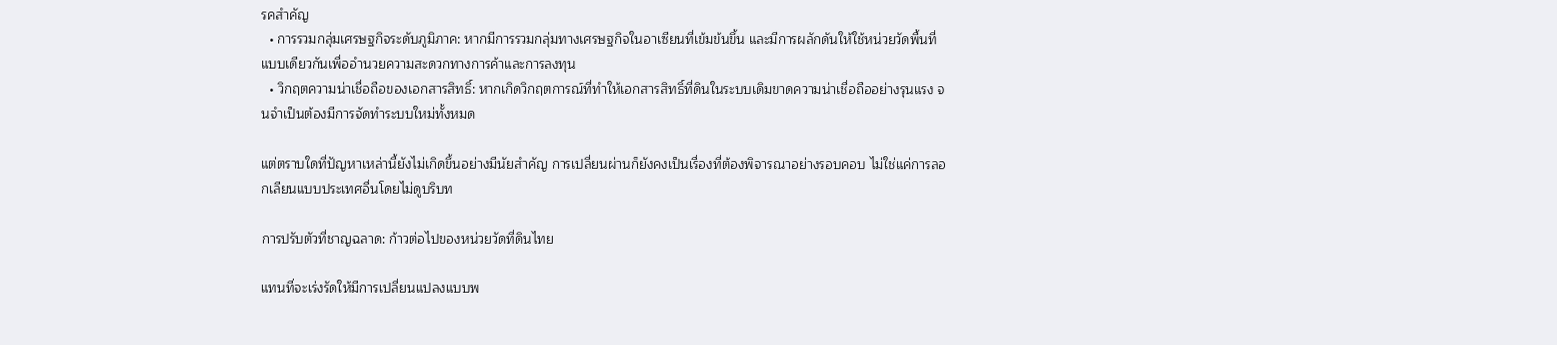รคสำคัญ
  • การรวมกลุ่มเศรษฐกิจระดับภูมิภาค: หากมีการรวมกลุ่มทางเศรษฐกิจในอาเซียนที่เข้มข้นขึ้น และมีการผลักดันให้ใช้หน่วยวัดพื้นที่แบบเดียวกันเพื่ออำนวยความสะดวกทางการค้าและการลงทุน
  • วิกฤตความน่าเชื่อถือของเอกสารสิทธิ์: หากเกิดวิกฤตการณ์ที่ทำให้เอกสารสิทธิ์ที่ดินในระบบเดิมขาดความน่าเชื่อถืออย่างรุนแรง จนจำเป็นต้องมีการจัดทำระบบใหม่ทั้งหมด

แต่ตราบใดที่ปัญหาเหล่านี้ยังไม่เกิดขึ้นอย่างมีนัยสำคัญ การเปลี่ยนผ่านก็ยังคงเป็นเรื่องที่ต้องพิจารณาอย่างรอบคอบ ไม่ใช่แค่การลอกเลียนแบบประเทศอื่นโดยไม่ดูบริบท

การปรับตัวที่ชาญฉลาด: ก้าวต่อไปของหน่วยวัดที่ดินไทย

แทนที่จะเร่งรัดให้มีการเปลี่ยนแปลงแบบพ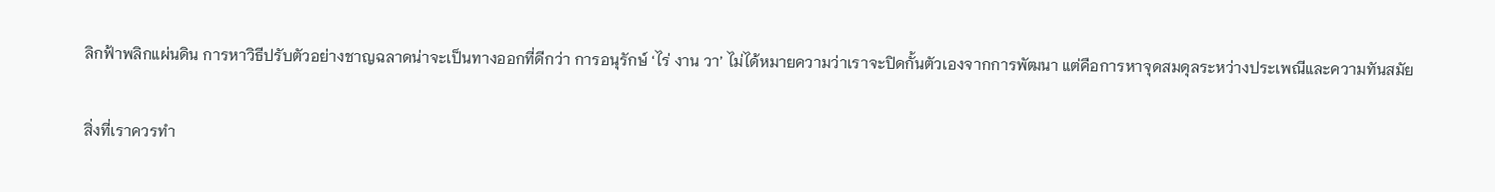ลิกฟ้าพลิกแผ่นดิน การหาวิธีปรับตัวอย่างชาญฉลาดน่าจะเป็นทางออกที่ดีกว่า การอนุรักษ์ ‘ไร่ งาน วา’ ไม่ได้หมายความว่าเราจะปิดกั้นตัวเองจากการพัฒนา แต่คือการหาจุดสมดุลระหว่างประเพณีและความทันสมัย

สิ่งที่เราควรทำ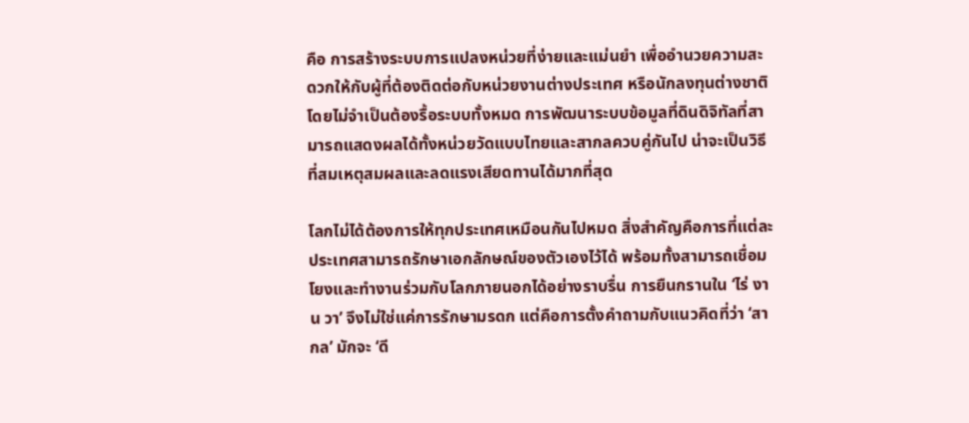คือ การสร้างระบบการแปลงหน่วยที่ง่ายและแม่นยำ เพื่ออำนวยความสะดวกให้กับผู้ที่ต้องติดต่อกับหน่วยงานต่างประเทศ หรือนักลงทุนต่างชาติ โดยไม่จำเป็นต้องรื้อระบบทั้งหมด การพัฒนาระบบข้อมูลที่ดินดิจิทัลที่สามารถแสดงผลได้ทั้งหน่วยวัดแบบไทยและสากลควบคู่กันไป น่าจะเป็นวิธีที่สมเหตุสมผลและลดแรงเสียดทานได้มากที่สุด

โลกไม่ได้ต้องการให้ทุกประเทศเหมือนกันไปหมด สิ่งสำคัญคือการที่แต่ละประเทศสามารถรักษาเอกลักษณ์ของตัวเองไว้ได้ พร้อมทั้งสามารถเชื่อมโยงและทำงานร่วมกับโลกภายนอกได้อย่างราบรื่น การยืนกรานใน ‘ไร่ งาน วา’ จึงไม่ใช่แค่การรักษามรดก แต่คือการตั้งคำถามกับแนวคิดที่ว่า ‘สากล’ มักจะ ‘ดี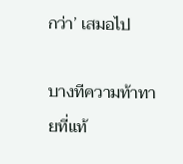กว่า’ เสมอไป

บางทีความท้าทายที่แท้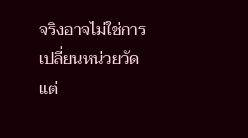จริงอาจไม่ใช่การเปลี่ยนหน่วยวัด แต่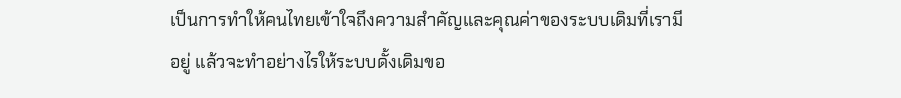เป็นการทำให้คนไทยเข้าใจถึงความสำคัญและคุณค่าของระบบเดิมที่เรามีอยู่ แล้วจะทำอย่างไรให้ระบบดั้งเดิมขอ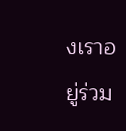งเราอยู่ร่วม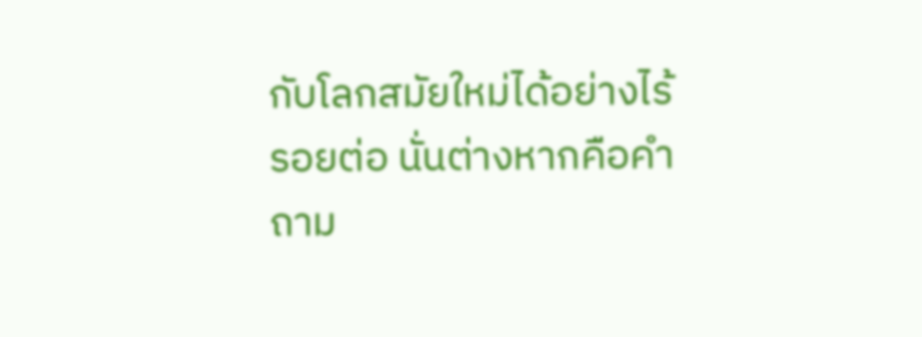กับโลกสมัยใหม่ได้อย่างไร้รอยต่อ นั่นต่างหากคือคำถาม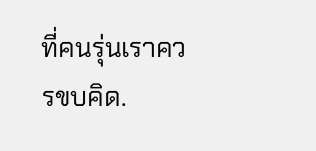ที่คนรุ่นเราควรขบคิด.